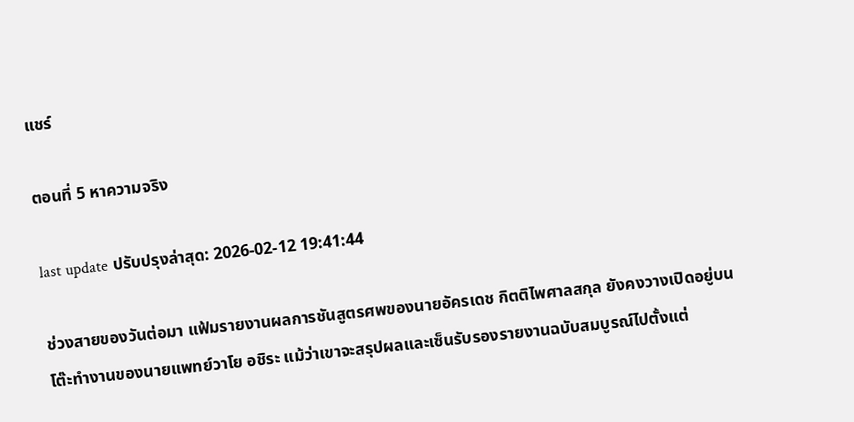แชร์

ตอนที่ 5 หาความจริง

last update ปรับปรุงล่าสุด: 2026-02-12 19:41:44

ช่วงสายของวันต่อมา แฟ้มรายงานผลการชันสูตรศพของนายอัครเดช กิตติไพศาลสกุล ยังคงวางเปิดอยู่บนโต๊ะทำงานของนายแพทย์วาโย อชิระ แม้ว่าเขาจะสรุปผลและเซ็นรับรองรายงานฉบับสมบูรณ์ไปตั้งแต่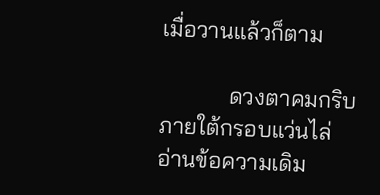เมื่อวานแล้วก็ตาม

            ดวงตาคมกริบภายใต้กรอบแว่นไล่อ่านข้อความเดิม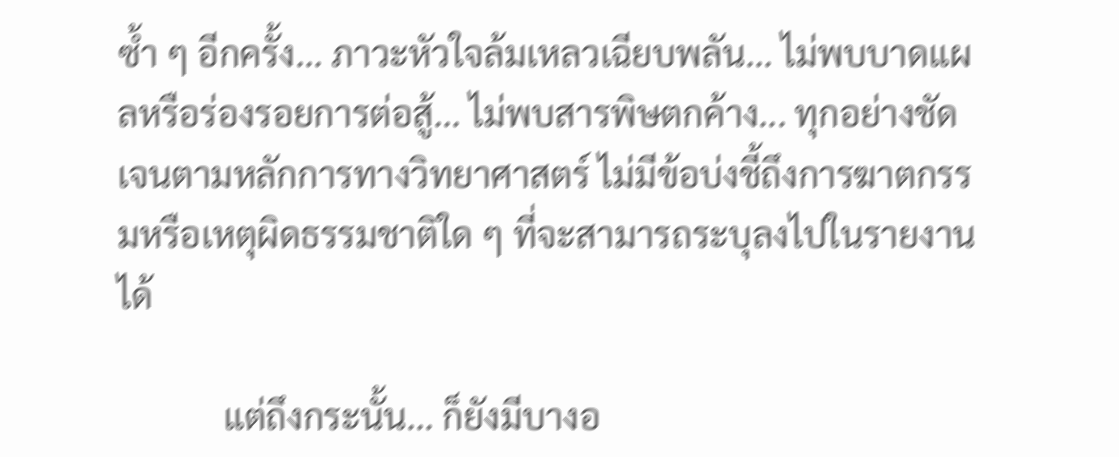ซ้ำ ๆ อีกครั้ง... ภาวะหัวใจล้มเหลวเฉียบพลัน... ไม่พบบาดแผลหรือร่องรอยการต่อสู้... ไม่พบสารพิษตกค้าง... ทุกอย่างชัดเจนตามหลักการทางวิทยาศาสตร์ ไม่มีข้อบ่งชี้ถึงการฆาตกรรมหรือเหตุผิดธรรมชาติใด ๆ ที่จะสามารถระบุลงไปในรายงานได้

            แต่ถึงกระนั้น... ก็ยังมีบางอ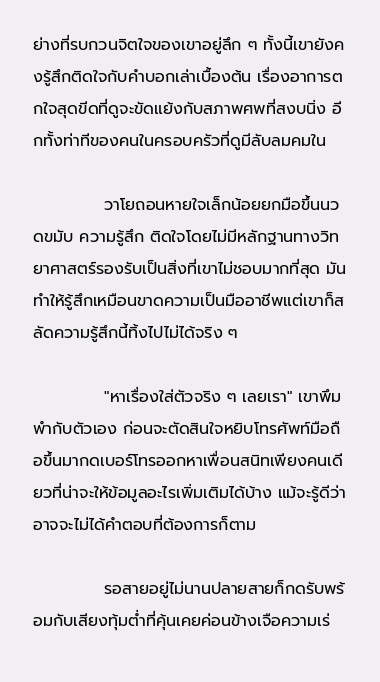ย่างที่รบกวนจิตใจของเขาอยู่ลึก ๆ ทั้งนี้เขายังคงรู้สึกติดใจกับคำบอกเล่าเบื้องต้น เรื่องอาการตกใจสุดขีดที่ดูจะขัดแย้งกับสภาพศพที่สงบนิ่ง อีกทั้งท่าทีของคนในครอบครัวที่ดูมีลับลมคมใน

            วาโยถอนหายใจเล็กน้อยยกมือขึ้นนวดขมับ ความรู้สึก ติดใจโดยไม่มีหลักฐานทางวิทยาศาสตร์รองรับเป็นสิ่งที่เขาไม่ชอบมากที่สุด มันทำให้รู้สึกเหมือนขาดความเป็นมืออาชีพแต่เขาก็สลัดความรู้สึกนี้ทิ้งไปไม่ได้จริง ๆ

            "หาเรื่องใส่ตัวจริง ๆ เลยเรา" เขาพึมพำกับตัวเอง ก่อนจะตัดสินใจหยิบโทรศัพท์มือถือขึ้นมากดเบอร์โทรออกหาเพื่อนสนิทเพียงคนเดียวที่น่าจะให้ข้อมูลอะไรเพิ่มเติมได้บ้าง แม้จะรู้ดีว่าอาจจะไม่ได้คำตอบที่ต้องการก็ตาม

            รอสายอยู่ไม่นานปลายสายก็กดรับพร้อมกับเสียงทุ้มต่ำที่คุ้นเคยค่อนข้างเจือความเร่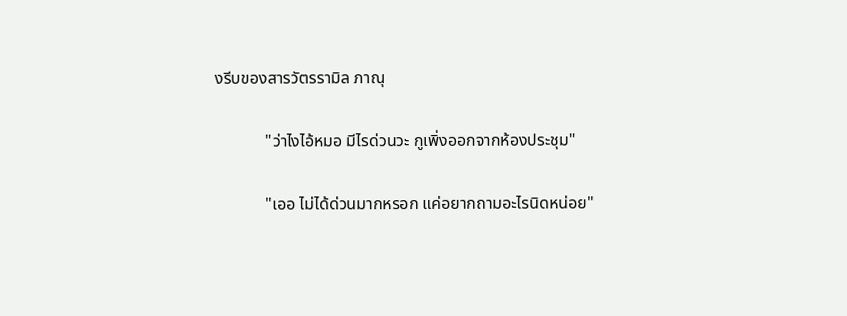งรีบของสารวัตรรามิล ภาณุ

            "ว่าไงไอ้หมอ มีไรด่วนวะ กูเพิ่งออกจากห้องประชุม"

            "เออ ไม่ได้ด่วนมากหรอก แค่อยากถามอะไรนิดหน่อย"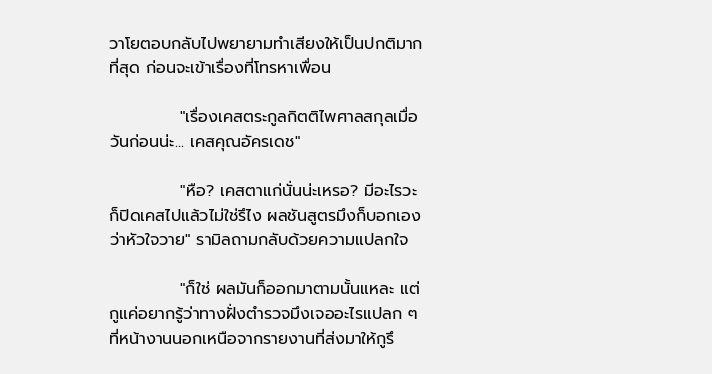วาโยตอบกลับไปพยายามทำเสียงให้เป็นปกติมากที่สุด ก่อนจะเข้าเรื่องที่โทรหาเพื่อน

            "เรื่องเคสตระกูลกิตติไพศาลสกุลเมื่อวันก่อนน่ะ... เคสคุณอัครเดช"

            "หือ? เคสตาแก่นั่นน่ะเหรอ? มีอะไรวะ ก็ปิดเคสไปแล้วไม่ใช่รึไง ผลชันสูตรมึงก็บอกเองว่าหัวใจวาย" รามิลถามกลับด้วยความแปลกใจ

            "ก็ใช่ ผลมันก็ออกมาตามนั้นแหละ แต่กูแค่อยากรู้ว่าทางฝั่งตำรวจมึงเจออะไรแปลก ๆ ที่หน้างานนอกเหนือจากรายงานที่ส่งมาให้กูรึ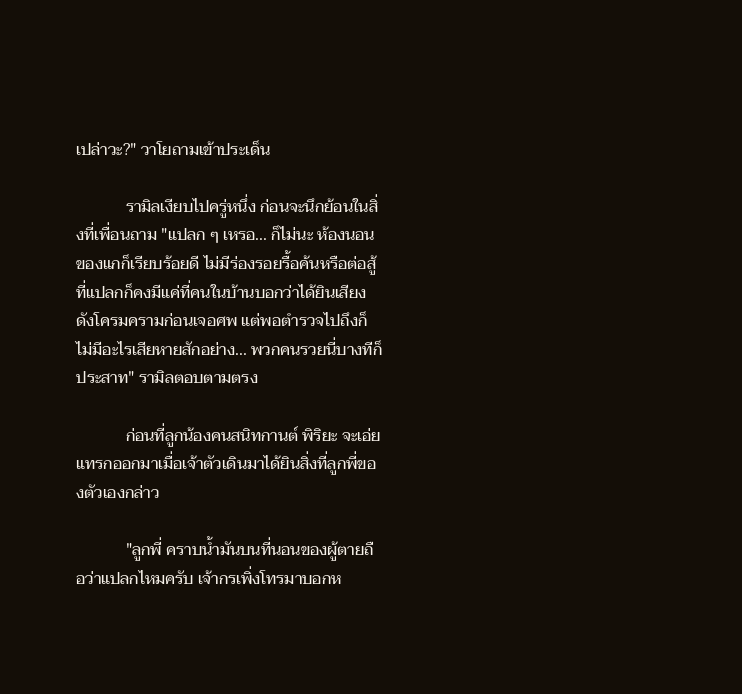เปล่าวะ?" วาโยถามเข้าประเด็น

            รามิลเงียบไปครู่หนึ่ง ก่อนจะนึกย้อนในสิ่งที่เพื่อนถาม "แปลก ๆ เหรอ... ก็ไม่นะ ห้องนอนของแกก็เรียบร้อยดี ไม่มีร่องรอยรื้อค้นหรือต่อสู้ ที่แปลกก็คงมีแค่ที่คนในบ้านบอกว่าได้ยินเสียงดังโครมครามก่อนเจอศพ แต่พอตำรวจไปถึงก็ไม่มีอะไรเสียหายสักอย่าง... พวกคนรวยนี่บางทีก็ประสาท" รามิลตอบตามตรง

            ก่อนที่ลูกน้องคนสนิทกานต์ พิริยะ จะเอ่ยแทรกออกมาเมื่อเจ้าตัวเดินมาได้ยินสิ่งที่ลูกพี่ของตัวเองกล่าว

            "ลูกพี่ คราบน้ำมันบนที่นอนของผู้ตายถือว่าแปลกไหมครับ เจ้ากรเพิ่งโทรมาบอกห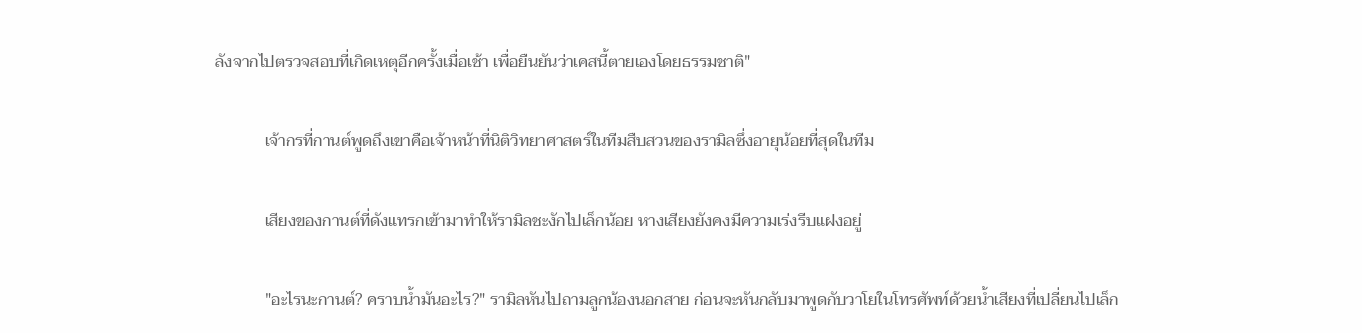ลังจากไปตรวจสอบที่เกิดเหตุอีกครั้งเมื่อเช้า เพื่อยืนยันว่าเคสนี้ตายเองโดยธรรมชาติ"

            เจ้ากรที่กานต์พูดถึงเขาคือเจ้าหน้าที่นิติวิทยาศาสตร์ในทีมสืบสวนของรามิลซึ่งอายุน้อยที่สุดในทีม

            เสียงของกานต์ที่ดังแทรกเข้ามาทำให้รามิลชะงักไปเล็กน้อย หางเสียงยังคงมีความเร่งรีบแฝงอยู่

            "อะไรนะกานต์? คราบน้ำมันอะไร?" รามิลหันไปถามลูกน้องนอกสาย ก่อนจะหันกลับมาพูดกับวาโยในโทรศัพท์ด้วยน้ำเสียงที่เปลี่ยนไปเล็ก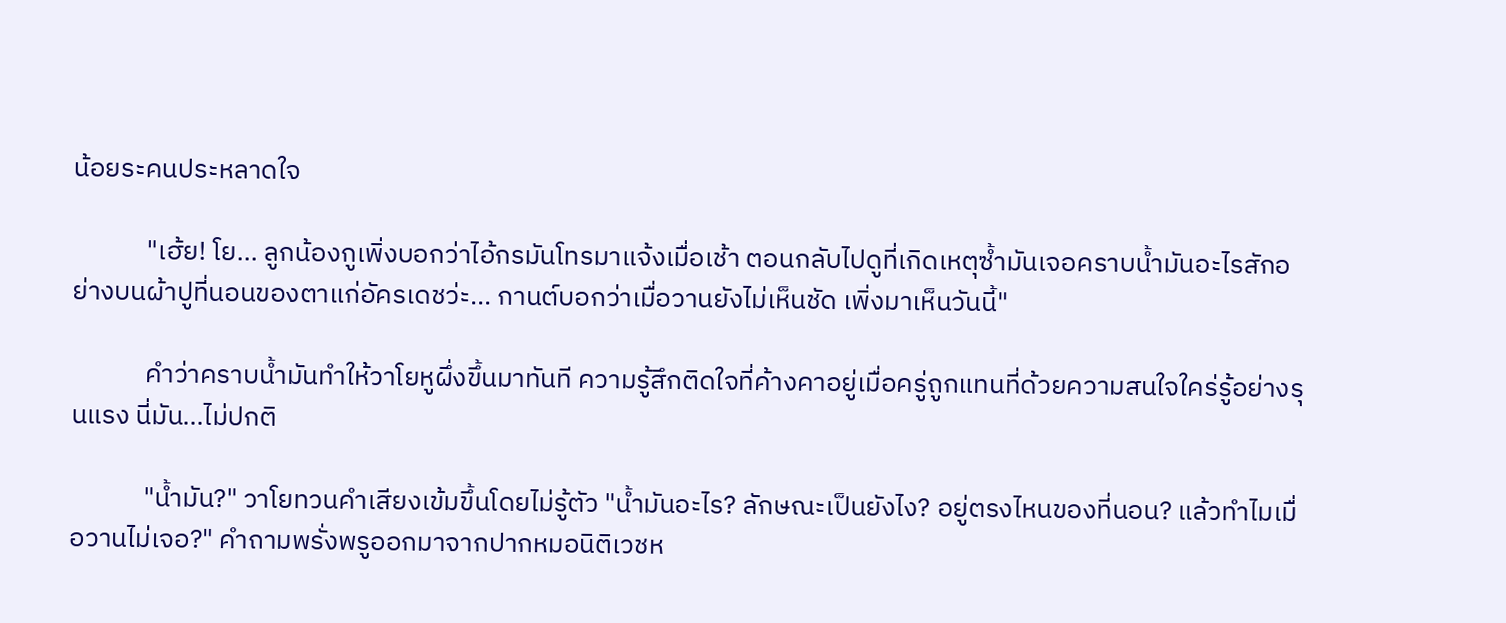น้อยระคนประหลาดใจ

            "เฮ้ย! โย... ลูกน้องกูเพิ่งบอกว่าไอ้กรมันโทรมาแจ้งเมื่อเช้า ตอนกลับไปดูที่เกิดเหตุซ้ำมันเจอคราบน้ำมันอะไรสักอย่างบนผ้าปูที่นอนของตาแก่อัครเดชว่ะ... กานต์บอกว่าเมื่อวานยังไม่เห็นชัด เพิ่งมาเห็นวันนี้"

            คำว่าคราบน้ำมันทำให้วาโยหูผึ่งขึ้นมาทันที ความรู้สึกติดใจที่ค้างคาอยู่เมื่อครู่ถูกแทนที่ด้วยความสนใจใคร่รู้อย่างรุนแรง นี่มัน...ไม่ปกติ

            "น้ำมัน?" วาโยทวนคำเสียงเข้มขึ้นโดยไม่รู้ตัว "น้ำมันอะไร? ลักษณะเป็นยังไง? อยู่ตรงไหนของที่นอน? แล้วทำไมเมื่อวานไม่เจอ?" คำถามพรั่งพรูออกมาจากปากหมอนิติเวชห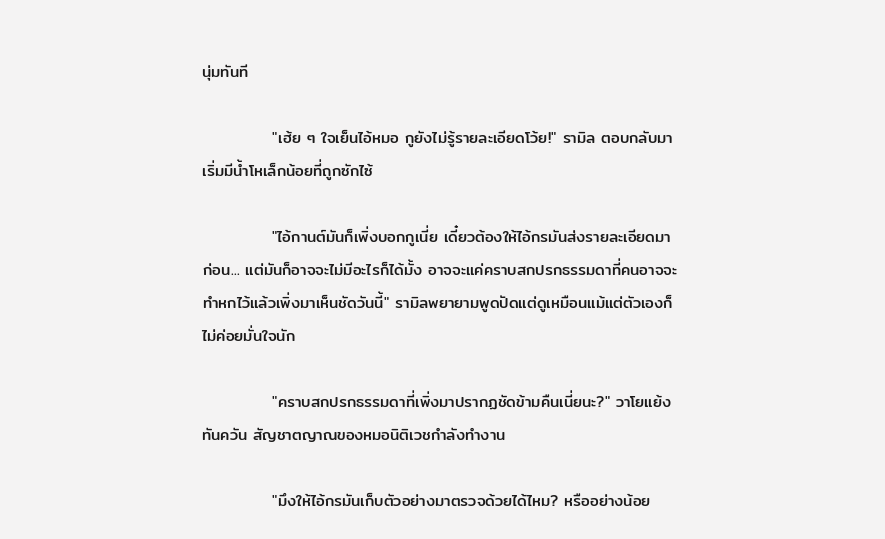นุ่มทันที

            "เฮ้ย ๆ ใจเย็นไอ้หมอ กูยังไม่รู้รายละเอียดโว้ย!" รามิล ตอบกลับมา เริ่มมีน้ำโหเล็กน้อยที่ถูกซักไซ้

            "ไอ้กานต์มันก็เพิ่งบอกกูเนี่ย เดี๋ยวต้องให้ไอ้กรมันส่งรายละเอียดมาก่อน... แต่มันก็อาจจะไม่มีอะไรก็ได้มั้ง อาจจะแค่คราบสกปรกธรรมดาที่คนอาจจะทำหกไว้แล้วเพิ่งมาเห็นชัดวันนี้" รามิลพยายามพูดปัดแต่ดูเหมือนแม้แต่ตัวเองก็ไม่ค่อยมั่นใจนัก

            "คราบสกปรกธรรมดาที่เพิ่งมาปรากฏชัดข้ามคืนเนี่ยนะ?" วาโยแย้งทันควัน สัญชาตญาณของหมอนิติเวชกำลังทำงาน

            "มึงให้ไอ้กรมันเก็บตัวอย่างมาตรวจด้วยได้ไหม? หรืออย่างน้อย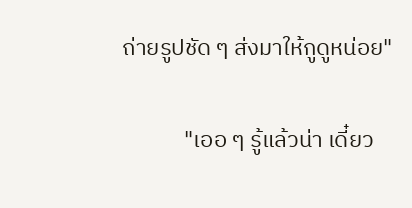ถ่ายรูปชัด ๆ ส่งมาให้กูดูหน่อย"

            "เออ ๆ รู้แล้วน่า เดี๋ยว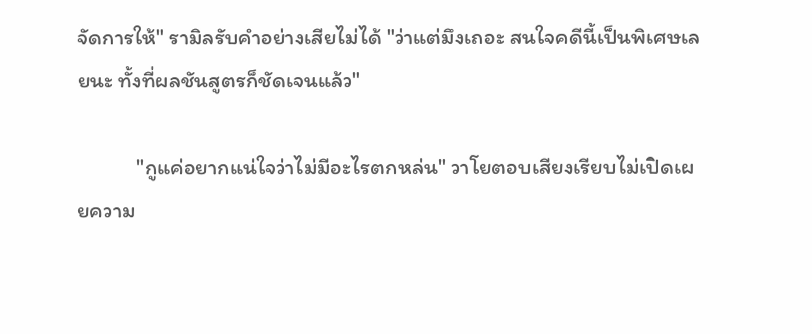จัดการให้" รามิลรับคำอย่างเสียไม่ได้ "ว่าแต่มึงเถอะ สนใจคดีนี้เป็นพิเศษเลยนะ ทั้งที่ผลชันสูตรก็ชัดเจนแล้ว"

            "กูแค่อยากแน่ใจว่าไม่มีอะไรตกหล่น" วาโยตอบเสียงเรียบไม่เปิดเผยความ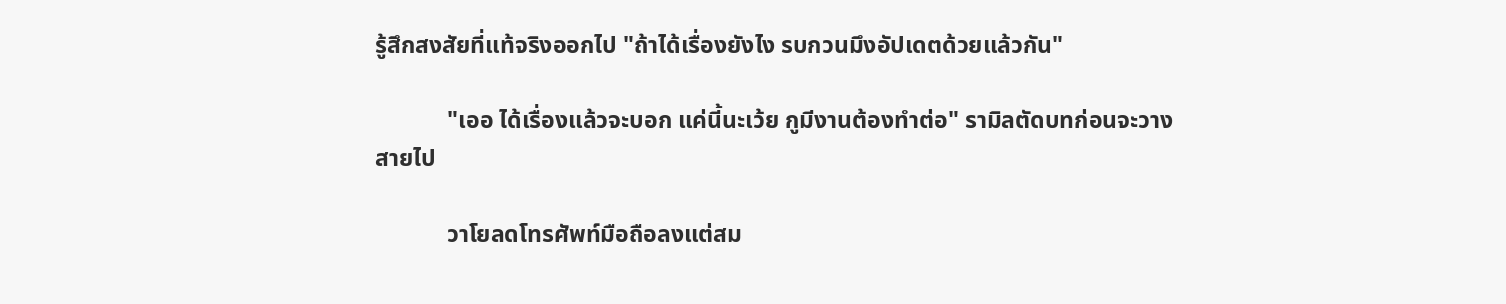รู้สึกสงสัยที่แท้จริงออกไป "ถ้าได้เรื่องยังไง รบกวนมึงอัปเดตด้วยแล้วกัน"

            "เออ ได้เรื่องแล้วจะบอก แค่นี้นะเว้ย กูมีงานต้องทำต่อ" รามิลตัดบทก่อนจะวางสายไป

            วาโยลดโทรศัพท์มือถือลงแต่สม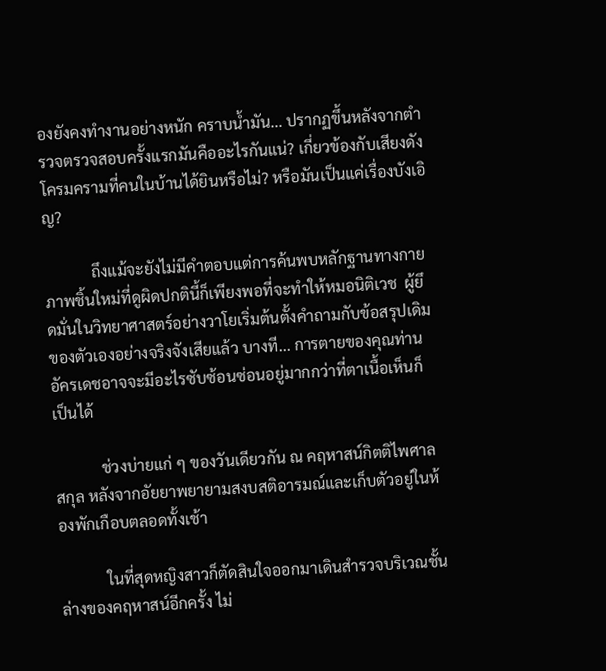องยังคงทำงานอย่างหนัก คราบน้ำมัน... ปรากฏขึ้นหลังจากตำรวจตรวจสอบครั้งแรกมันคืออะไรกันแน่? เกี่ยวข้องกับเสียงดังโครมครามที่คนในบ้านได้ยินหรือไม่? หรือมันเป็นแค่เรื่องบังเอิญ?

            ถึงแม้จะยังไม่มีคำตอบแต่การค้นพบหลักฐานทางกายภาพชิ้นใหม่ที่ดูผิดปกตินี้ก็เพียงพอที่จะทำให้หมอนิติเวช  ผู้ยึดมั่นในวิทยาศาสตร์อย่างวาโยเริ่มต้นตั้งคำถามกับข้อสรุปเดิมของตัวเองอย่างจริงจังเสียแล้ว บางที... การตายของคุณท่านอัครเดชอาจจะมีอะไรซับซ้อนซ่อนอยู่มากกว่าที่ตาเนื้อเห็นก็เป็นได้

            ช่วงบ่ายแก่ ๆ ของวันเดียวกัน ณ คฤหาสน์กิตติไพศาลสกุล หลังจากอัยยาพยายามสงบสติอารมณ์และเก็บตัวอยู่ในห้องพักเกือบตลอดทั้งเช้า

            ในที่สุดหญิงสาวก็ตัดสินใจออกมาเดินสำรวจบริเวณชั้นล่างของคฤหาสน์อีกครั้ง ไม่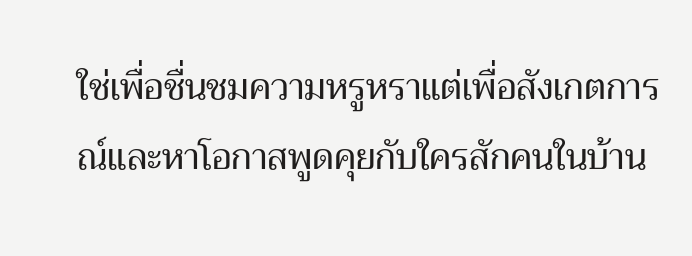ใช่เพื่อชื่นชมความหรูหราแต่เพื่อสังเกตการณ์และหาโอกาสพูดคุยกับใครสักคนในบ้าน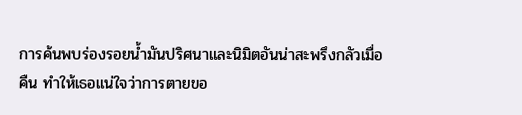การค้นพบร่องรอยน้ำมันปริศนาและนิมิตอันน่าสะพรึงกลัวเมื่อคืน ทำให้เธอแน่ใจว่าการตายขอ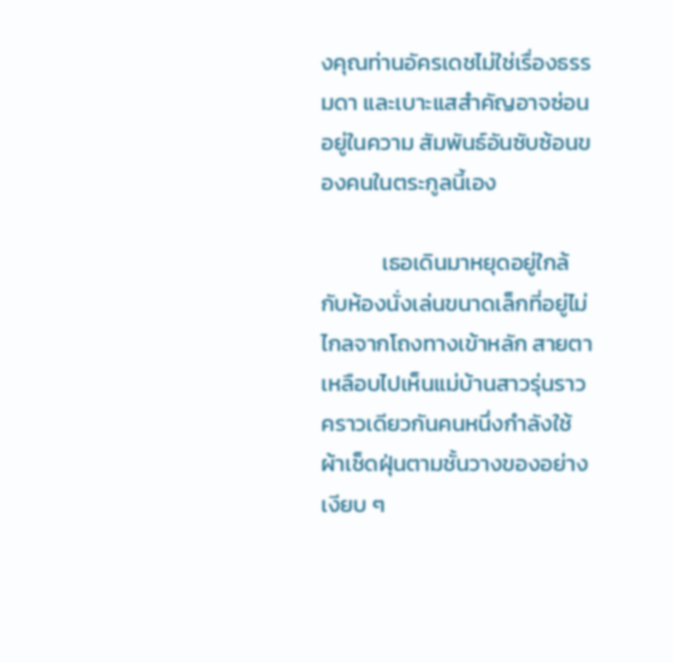งคุณท่านอัครเดชไม่ใช่เรื่องธรรมดา และเบาะแสสำคัญอาจซ่อนอยู่ในความ สัมพันธ์อันซับซ้อนของคนในตระกูลนี้เอง

            เธอเดินมาหยุดอยู่ใกล้กับห้องนั่งเล่นขนาดเล็กที่อยู่ไม่ไกลจากโถงทางเข้าหลัก สายตาเหลือบไปเห็นแม่บ้านสาวรุ่นราวคราวเดียวกันคนหนึ่งกำลังใช้ผ้าเช็ดฝุ่นตามชั้นวางของอย่างเงียบ ๆ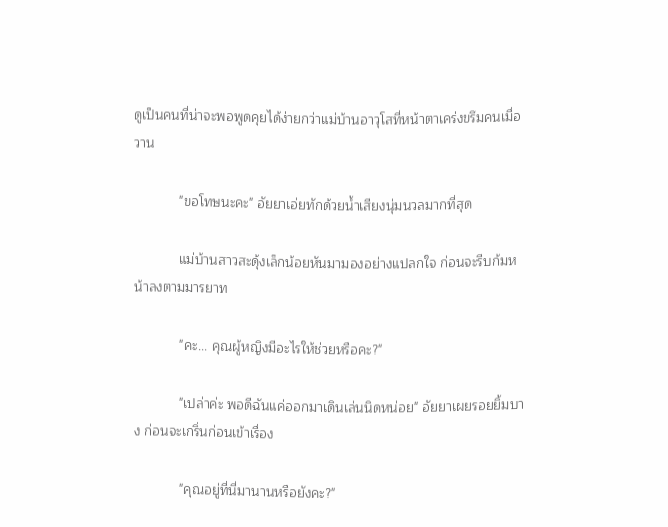ดูเป็นคนที่น่าจะพอพูดคุยได้ง่ายกว่าแม่บ้านอาวุโสที่หน้าตาเคร่งขรึมคนเมื่อวาน

            "ขอโทษนะคะ" อัยยาเอ่ยทักด้วยน้ำเสียงนุ่มนวลมากที่สุด

            แม่บ้านสาวสะดุ้งเล็กน้อยหันมามองอย่างแปลกใจ ก่อนจะรีบก้มหน้าลงตามมารยาท

            "คะ... คุณผู้หญิงมีอะไรให้ช่วยหรือคะ?"

            "เปล่าค่ะ พอดีฉันแค่ออกมาเดินเล่นนิดหน่อย" อัยยาเผยรอยยิ้มบาง ก่อนจะเกริ่นก่อนเข้าเรื่อง

            "คุณอยู่ที่นี่มานานหรือยังคะ?"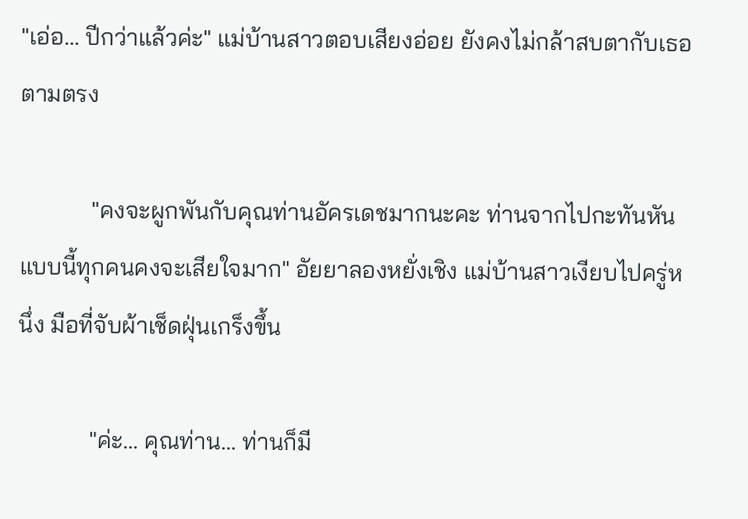"เอ่อ... ปีกว่าแล้วค่ะ" แม่บ้านสาวตอบเสียงอ่อย ยังคงไม่กล้าสบตากับเธอตามตรง

            "คงจะผูกพันกับคุณท่านอัครเดชมากนะคะ ท่านจากไปกะทันหันแบบนี้ทุกคนคงจะเสียใจมาก" อัยยาลองหยั่งเชิง แม่บ้านสาวเงียบไปครู่หนึ่ง มือที่จับผ้าเช็ดฝุ่นเกร็งขึ้น

            "ค่ะ... คุณท่าน... ท่านก็มี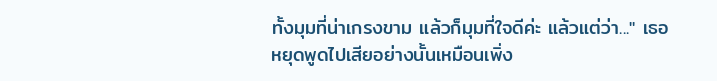ทั้งมุมที่น่าเกรงขาม แล้วก็มุมที่ใจดีค่ะ แล้วแต่ว่า..." เธอหยุดพูดไปเสียอย่างนั้นเหมือนเพิ่ง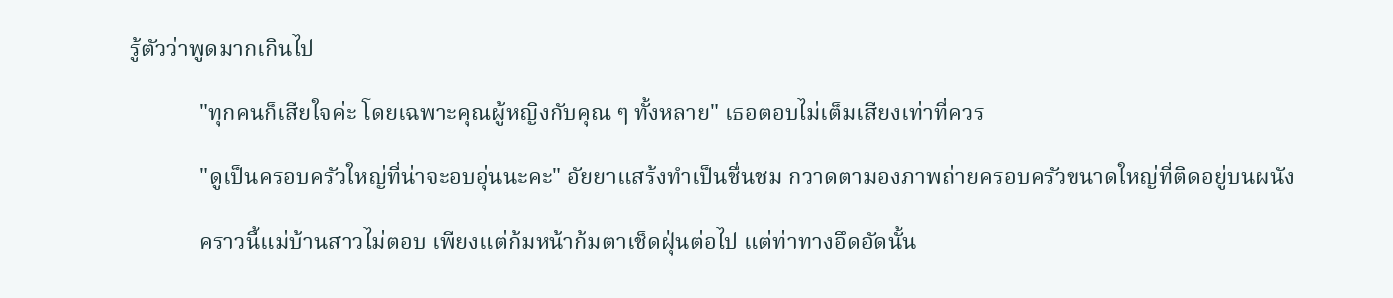รู้ตัวว่าพูดมากเกินไป

            "ทุกคนก็เสียใจค่ะ โดยเฉพาะคุณผู้หญิงกับคุณ ๆ ทั้งหลาย" เธอตอบไม่เต็มเสียงเท่าที่ควร

            "ดูเป็นครอบครัวใหญ่ที่น่าจะอบอุ่นนะคะ" อัยยาแสร้งทำเป็นชื่นชม กวาดตามองภาพถ่ายครอบครัวขนาดใหญ่ที่ติดอยู่บนผนัง

            คราวนี้แม่บ้านสาวไม่ตอบ เพียงแต่ก้มหน้าก้มตาเช็ดฝุ่นต่อไป แต่ท่าทางอึดอัดนั้น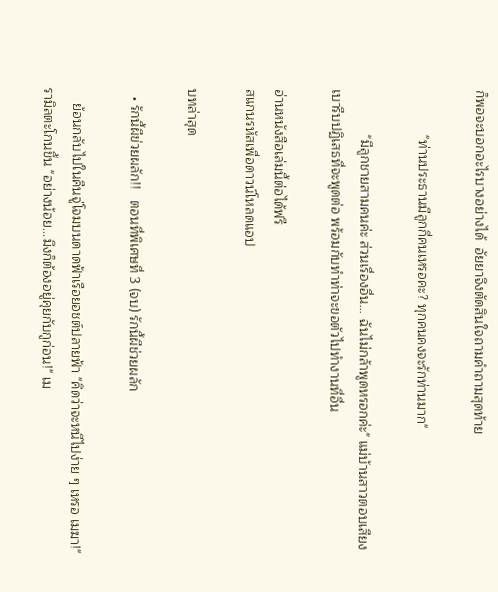ก็พอจะบอกอะไรบางอย่างได้  อัยยาจึงตัดสินใจถามคำถามสุดท้าย

            "ท่านประธานมีลูกกี่คนเหรอคะ? ทุกคนคงจะรักท่านมาก"

            "มีลูกชายสามคนค่ะ ส่วนเรื่องอื่น... ฉันไม่กล้าพูดหรอกค่ะ" แม่บ้านสาวตอบเสียงเบารีบปฏิเสธที่จะพูดต่อ พร้อมกับทำท่าจะขอตัวไปทำงานที่อื่น

อ่านหนังสือเล่มนี้ต่อได้ฟรี
สแกนรหัสเพื่อดาวน์โหลดแอป

บทล่าสุด

  • รักนี้ผีข่วยผลัก!!   ตอนที่พิเศษที่ 3 (จบ) รักนี้ผีช่วยผลัก

    ย้อนกลับไปในคืนจู่โจมบนดาดฟ้าเรือยอชต์ปลายฟ้า "คิดว่าจะหนีไปง่าย ๆ เหรอ เมฆา!" รามิลตะโกนขึ้น "อย่างน้อย...มึงก็ต้องอยู่คุยกับกูก่อน!" เม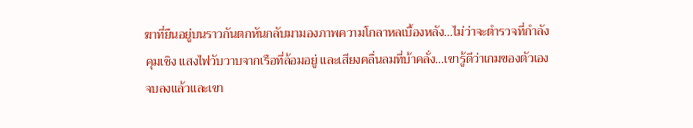ฆาที่ยืนอยู่บนราวกันตกหันกลับมามองภาพความโกลาหลเบื้องหลัง...ไม่ว่าจะตำรวจที่กำลังคุมเชิง แสงไฟวับวาบจากเรือที่ล้อมอยู่ และเสียงคลื่นลมที่บ้าคลั่ง...เขารู้ดีว่าเกมของตัวเองจบลงแล้วและเขา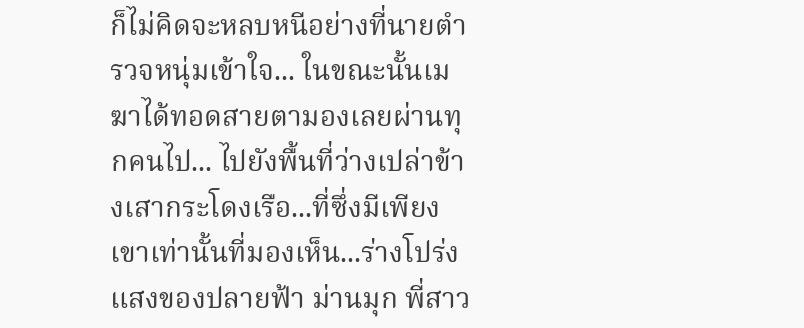ก็ไม่คิดจะหลบหนีอย่างที่นายตำรวจหนุ่มเข้าใจ... ในขณะนั้นเมฆาได้ทอดสายตามองเลยผ่านทุกคนไป... ไปยังพื้นที่ว่างเปล่าข้างเสากระโดงเรือ...ที่ซึ่งมีเพียงเขาเท่านั้นที่มองเห็น...ร่างโปร่งแสงของปลายฟ้า ม่านมุก พี่สาว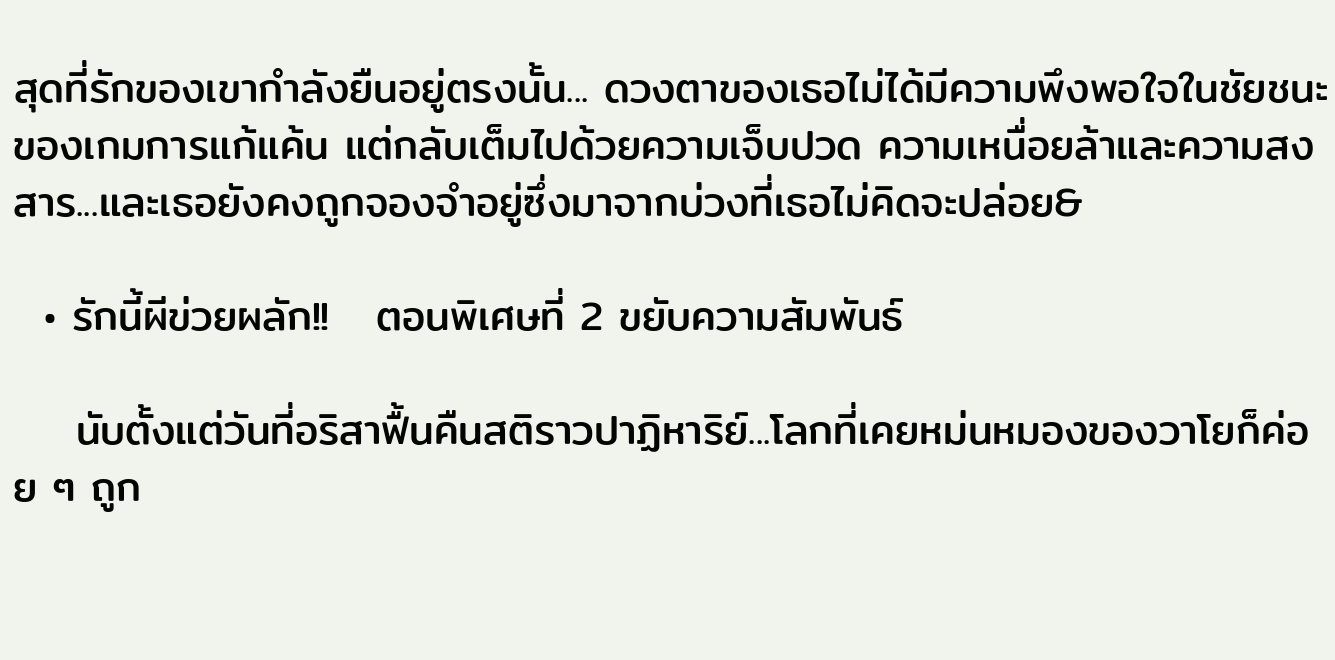สุดที่รักของเขากำลังยืนอยู่ตรงนั้น... ดวงตาของเธอไม่ได้มีความพึงพอใจในชัยชนะของเกมการแก้แค้น แต่กลับเต็มไปด้วยความเจ็บปวด ความเหนื่อยล้าและความสงสาร...และเธอยังคงถูกจองจำอยู่ซึ่งมาจากบ่วงที่เธอไม่คิดจะปล่อย&

  • รักนี้ผีข่วยผลัก!!   ตอนพิเศษที่ 2 ขยับความสัมพันธ์

    นับตั้งแต่วันที่อริสาฟื้นคืนสติราวปาฏิหาริย์...โลกที่เคยหม่นหมองของวาโยก็ค่อย ๆ ถูก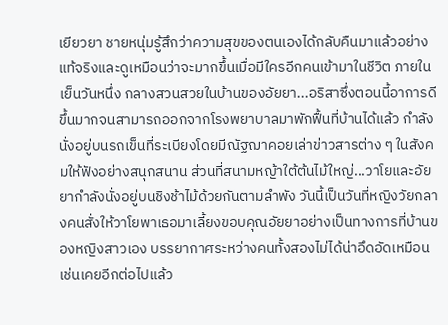เยียวยา ชายหนุ่มรู้สึกว่าความสุขของตนเองได้กลับคืนมาแล้วอย่างแท้จริงและดูเหมือนว่าจะมากขึ้นเมื่อมีใครอีกคนเข้ามาในชีวิต ภายในเย็นวันหนึ่ง กลางสวนสวยในบ้านของอัยยา...อริสาซึ่งตอนนี้อาการดีขึ้นมากจนสามารถออกจากโรงพยาบาลมาพักฟื้นที่บ้านได้แล้ว กำลังนั่งอยู่บนรถเข็นที่ระเบียงโดยมีณัฐฌาคอยเล่าข่าวสารต่าง ๆ ในสังคมให้ฟังอย่างสนุกสนาน ส่วนที่สนามหญ้าใต้ต้นไม้ใหญ่...วาโยและอัยยากำลังนั่งอยู่บนชิงช้าไม้ด้วยกันตามลำพัง วันนี้เป็นวันที่หญิงวัยกลางคนสั่งให้วาโยพาเธอมาเลี้ยงขอบคุณอัยยาอย่างเป็นทางการที่บ้านของหญิงสาวเอง บรรยากาศระหว่างคนทั้งสองไม่ได้น่าอึดอัดเหมือนเช่นเคยอีกต่อไปแล้ว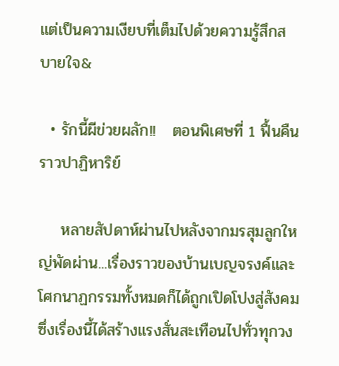แต่เป็นความเงียบที่เต็มไปด้วยความรู้สึกสบายใจ&

  • รักนี้ผีข่วยผลัก!!   ตอนพิเศษที่ 1 ฟื้นคืนราวปาฏิหาริย์

    หลายสัปดาห์ผ่านไปหลังจากมรสุมลูกใหญ่พัดผ่าน...เรื่องราวของบ้านเบญจรงค์และโศกนาฏกรรมทั้งหมดก็ได้ถูกเปิดโปงสู่สังคม ซึ่งเรื่องนี้ได้สร้างแรงสั่นสะเทือนไปทั่วทุกวง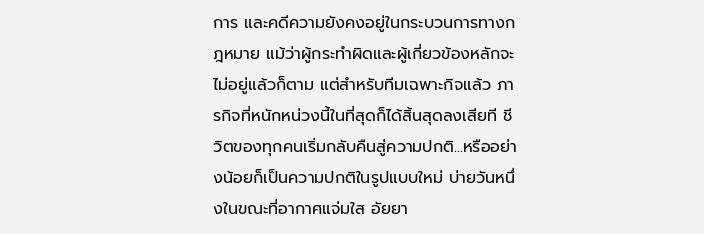การ และคดีความยังคงอยู่ในกระบวนการทางกฎหมาย แม้ว่าผู้กระทำผิดและผู้เกี่ยวข้องหลักจะไม่อยู่แล้วก็ตาม แต่สำหรับทีมเฉพาะกิจแล้ว ภารกิจที่หนักหน่วงนี้ในที่สุดก็ได้สิ้นสุดลงเสียที ชีวิตของทุกคนเริ่มกลับคืนสู่ความปกติ...หรืออย่างน้อยก็เป็นความปกติในรูปแบบใหม่ บ่ายวันหนึ่งในขณะที่อากาศแจ่มใส อัยยา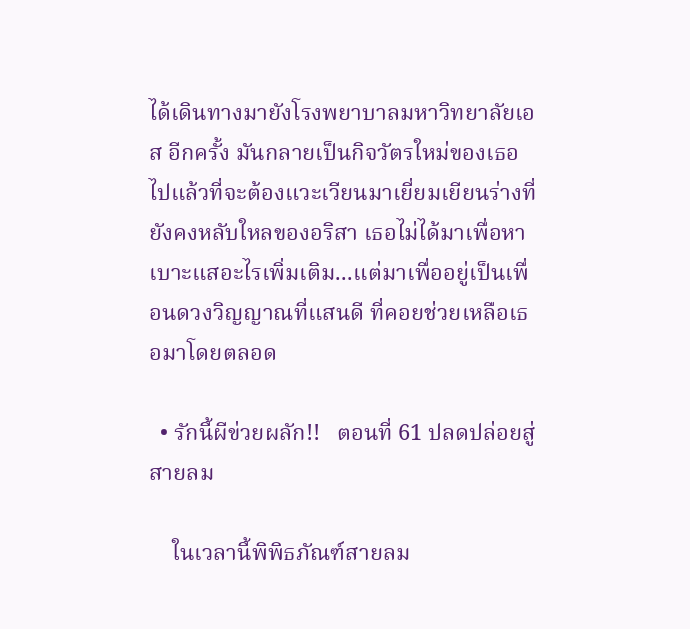ได้เดินทางมายังโรงพยาบาลมหาวิทยาลัยเอส อีกครั้ง มันกลายเป็นกิจวัตรใหม่ของเธอไปแล้วที่จะต้องแวะเวียนมาเยี่ยมเยียนร่างที่ยังคงหลับใหลของอริสา เธอไม่ได้มาเพื่อหาเบาะแสอะไรเพิ่มเติม...แต่มาเพื่ออยู่เป็นเพื่อนดวงวิญญาณที่แสนดี ที่คอยช่วยเหลือเธอมาโดยตลอด

  • รักนี้ผีข่วยผลัก!!   ตอนที่ 61 ปลดปล่อยสู่สายลม

    ในเวลานี้พิพิธภัณฑ์สายลม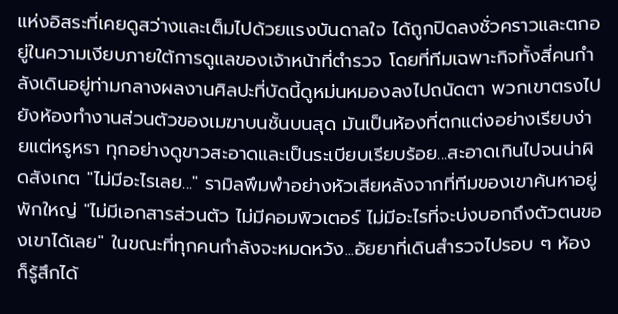แห่งอิสระที่เคยดูสว่างและเต็มไปด้วยแรงบันดาลใจ ได้ถูกปิดลงชั่วคราวและตกอยู่ในความเงียบภายใต้การดูแลของเจ้าหน้าที่ตำรวจ โดยที่ทีมเฉพาะกิจทั้งสี่คนกำลังเดินอยู่ท่ามกลางผลงานศิลปะที่บัดนี้ดูหม่นหมองลงไปถนัดตา พวกเขาตรงไปยังห้องทำงานส่วนตัวของเมฆาบนชั้นบนสุด มันเป็นห้องที่ตกแต่งอย่างเรียบง่ายแต่หรูหรา ทุกอย่างดูขาวสะอาดและเป็นระเบียบเรียบร้อย...สะอาดเกินไปจนน่าผิดสังเกต "ไม่มีอะไรเลย..." รามิลพึมพำอย่างหัวเสียหลังจากที่ทีมของเขาค้นหาอยู่พักใหญ่ "ไม่มีเอกสารส่วนตัว ไม่มีคอมพิวเตอร์ ไม่มีอะไรที่จะบ่งบอกถึงตัวตนของเขาได้เลย" ในขณะที่ทุกคนกำลังจะหมดหวัง...อัยยาที่เดินสำรวจไปรอบ ๆ ห้อง ก็รู้สึกได้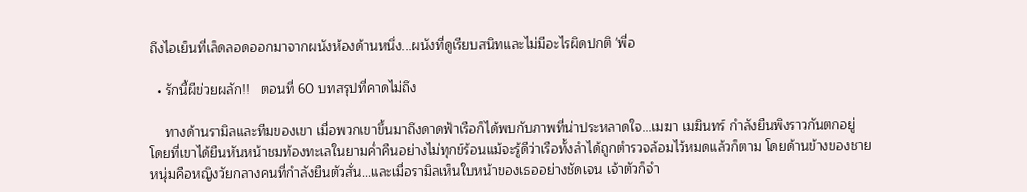ถึงไอเย็นที่เล็ดลอดออกมาจากผนังห้องด้านหนึ่ง...ผนังที่ดูเรียบสนิทและไม่มีอะไรผิดปกติ 'พี่อ

  • รักนี้ผีข่วยผลัก!!   ตอนที่ 60 บทสรุปที่คาดไม่ถึง

    ทางด้านรามิลและทีมของเขา เมื่อพวกเขาขึ้นมาถึงดาดฟ้าเรือก็ได้พบกับภาพที่น่าประหลาดใจ...เมฆา เมฆินทร์ กำลังยืนพิงราวกันตกอยู่ โดยที่เขาได้ยืนหันหน้าชมท้องทะเลในยามค่ำคืนอย่างไม่ทุกข์ร้อนแม้จะรู้ดีว่าเรือทั้งลำได้ถูกตำรวจล้อมไว้หมดแล้วก็ตาม โดยด้านข้างของชายหนุ่มคือหญิงวัยกลางคนที่กำลังยืนตัวสั่น...และเมื่อรามิลเห็นใบหน้าของเธออย่างชัดเจน เจ้าตัวก็จำ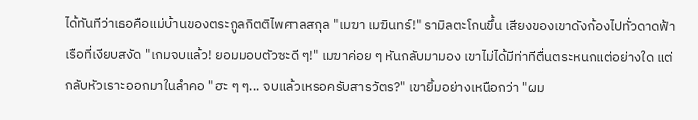ได้ทันทีว่าเธอคือแม่บ้านของตระกูลกิตติไพศาลสกุล "เมฆา เมฆินทร์!" รามิลตะโกนขึ้น เสียงของเขาดังก้องไปทั่วดาดฟ้าเรือที่เงียบสงัด "เกมจบแล้ว! ยอมมอบตัวซะดี ๆ!" เมฆาค่อย ๆ หันกลับมามอง เขาไม่ได้มีท่าทีตื่นตระหนกแต่อย่างใด แต่กลับหัวเราะออกมาในลำคอ "ฮะ ๆ ๆ... จบแล้วเหรอครับสารวัตร?" เขายิ้มอย่างเหนือกว่า "ผม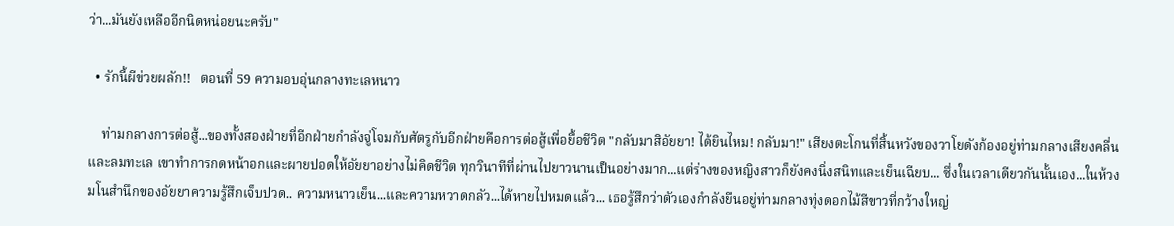ว่า...มันยังเหลืออีกนิดหน่อยนะครับ"

  • รักนี้ผีข่วยผลัก!!   ตอนที่ 59 ความอบอุ่นกลางทะเลหนาว

    ท่ามกลางการต่อสู้...ของทั้งสองฝ่ายที่อีกฝ่ายกำลังจู่โจมกับศัตรูกับอีกฝ่ายคือการต่อสู้เพื่อยื้อชีวิต "กลับมาสิอัยยา! ได้ยินไหม! กลับมา!" เสียงตะโกนที่สิ้นหวังของวาโยดังก้องอยู่ท่ามกลางเสียงคลื่นและลมทะเล เขาทำการกดหน้าอกและผายปอดให้อัยยาอย่างไม่คิดชีวิต ทุกวินาทีที่ผ่านไปยาวนานเป็นอย่างมาก...แต่ร่างของหญิงสาวก็ยังคงนิ่งสนิทและเย็นเฉียบ... ซึ่งในเวลาเดียวกันนั้นเอง...ในห้วงมโนสำนึกของอัยยาความรู้สึกเจ็บปวด.. ความหนาวเย็น...และความหวาดกลัว...ได้หายไปหมดแล้ว... เธอรู้สึกว่าตัวเองกำลังยืนอยู่ท่ามกลางทุ่งดอกไม้สีขาวที่กว้างใหญ่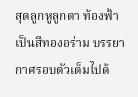สุดลูกหูลูกตา ท้องฟ้าเป็นสีทองอร่าม บรรยากาศรอบตัวเต็มไปด้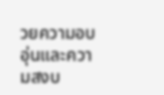วยความอบอุ่นและความสงบ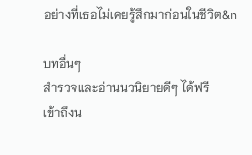อย่างที่เธอไม่เคยรู้สึกมาก่อนในชีวิต&n

บทอื่นๆ
สำรวจและอ่านนวนิยายดีๆ ได้ฟรี
เข้าถึงน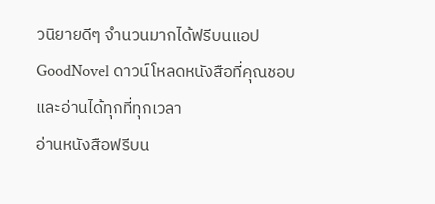วนิยายดีๆ จำนวนมากได้ฟรีบนแอป GoodNovel ดาวน์โหลดหนังสือที่คุณชอบและอ่านได้ทุกที่ทุกเวลา
อ่านหนังสือฟรีบน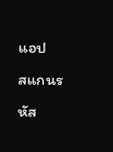แอป
สแกนรหัส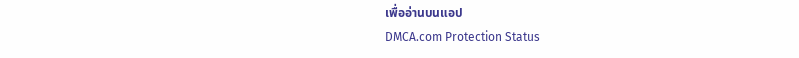เพื่ออ่านบนแอป
DMCA.com Protection Status